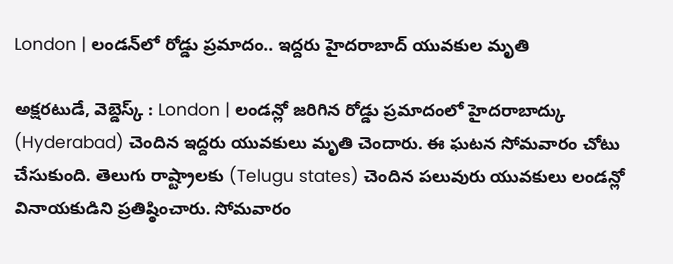London | లండన్‌లో రోడ్డు ప్రమాదం.. ఇద్దరు హైదరాబాద్ యువకుల మృతి

అక్షరటుడే, వెబ్డెస్క్ : London | లండన్లో జరిగిన రోడ్డు ప్రమాదంలో హైదరాబాద్కు (Hyderabad) చెందిన ఇద్దరు యువకులు మృతి చెందారు. ఈ ఘటన సోమవారం చోటు చేసుకుంది. తెలుగు రాష్ట్రాలకు (Telugu states) చెందిన పలువురు యువకులు లండన్లో వినాయకుడిని ప్రతిష్ఠించారు. సోమవారం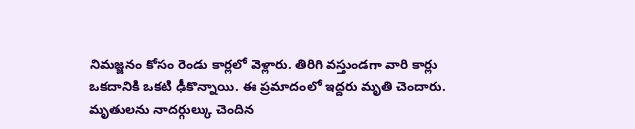నిమజ్జనం కోసం రెండు కార్లలో వెళ్లారు. తిరిగి వస్తుండగా వారి కార్లు ఒకదానికి ఒకటి ఢీకొన్నాయి. ఈ ప్రమాదంలో ఇద్దరు మృతి చెందారు. మృతులను నాదర్గుల్కు చెందిన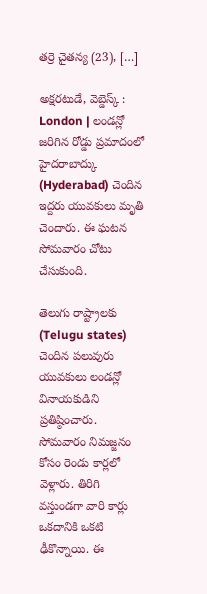తర్రె చైతన్య (23), […]

అక్షరటుడే, వెబ్డెస్క్ : London | లండన్లో జరిగిన రోడ్డు ప్రమాదంలో హైదరాబాద్కు (Hyderabad) చెందిన ఇద్దరు యువకులు మృతి చెందారు. ఈ ఘటన సోమవారం చోటు చేసుకుంది.

తెలుగు రాష్ట్రాలకు (Telugu states) చెందిన పలువురు యువకులు లండన్లో వినాయకుడిని ప్రతిష్ఠించారు. సోమవారం నిమజ్జనం కోసం రెండు కార్లలో వెళ్లారు. తిరిగి వస్తుండగా వారి కార్లు ఒకదానికి ఒకటి ఢీకొన్నాయి. ఈ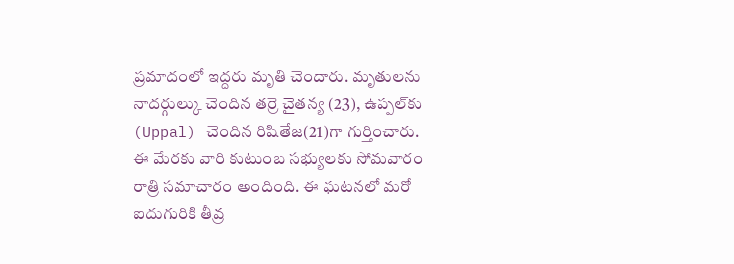ప్రమాదంలో ఇద్దరు మృతి చెందారు. మృతులను నాదర్గుల్కు చెందిన తర్రె చైతన్య (23), ఉప్పల్‌కు (Uppal) చెందిన రిషితేజ(21)గా గుర్తించారు. ఈ మేరకు వారి కుటుంబ సభ్యులకు సోమవారం రాత్రి సమాచారం అందింది. ఈ ఘటనలో మరో ఐదుగురికి తీవ్ర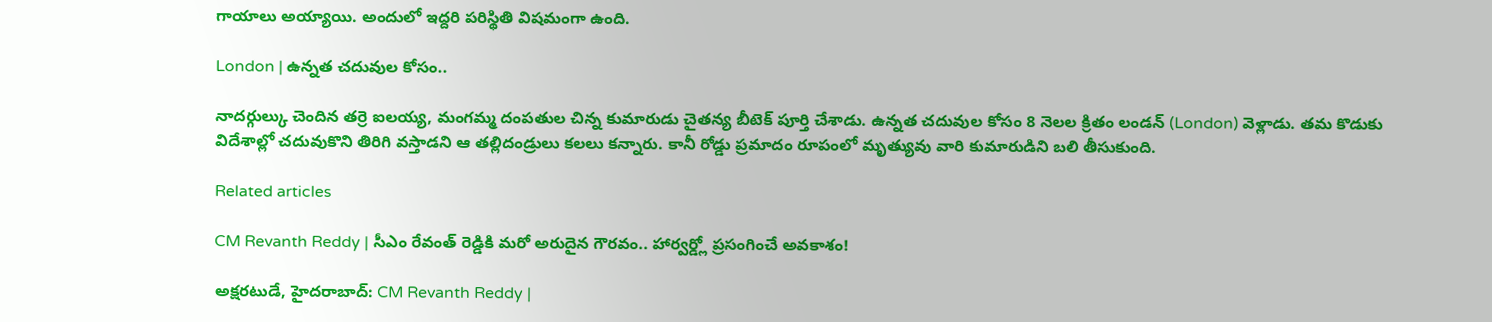గాయాలు అయ్యాయి. అందులో ఇద్దరి పరిస్థితి విషమంగా ఉంది.

London | ఉన్నత చదువుల కోసం..

నాదర్గుల్కు చెందిన తర్రె ఐలయ్య, మంగమ్మ దంపతుల చిన్న కుమారుడు చైతన్య బీటెక్ పూర్తి చేశాడు. ఉన్నత చదువుల కోసం 8 నెలల క్రితం లండన్ (London) వెళ్లాడు. తమ కొడుకు విదేశాల్లో చదువుకొని తిరిగి వస్తాడని ఆ తల్లిదండ్రులు కలలు కన్నారు. కానీ రోడ్డు ప్రమాదం రూపంలో మృత్యువు వారి కుమారుడిని బలి తీసుకుంది.

Related articles

CM Revanth Reddy | సీఎం రేవంత్ రెడ్డికి మరో అరుదైన గౌరవం.. హార్వర్డ్లో ప్రసంగించే అవకాశం!

అక్షరటుడే, హైదరాబాద్: CM Revanth Reddy |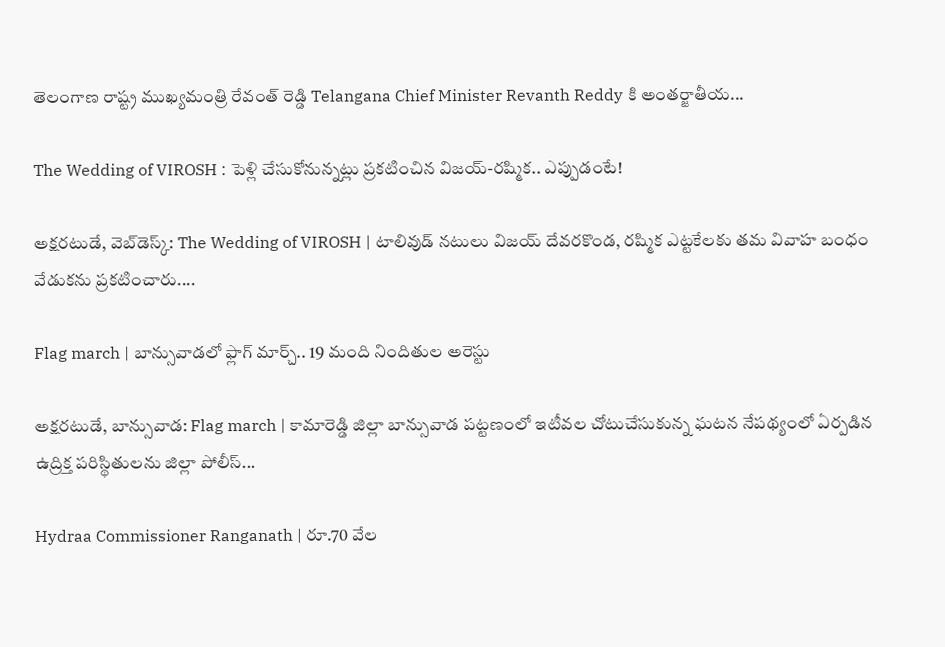తెలంగాణ రాష్ట్ర ముఖ్యమంత్రి రేవంత్ రెడ్డి Telangana Chief Minister Revanth Reddy కి అంతర్జాతీయ...

The Wedding of VIROSH : పెళ్లి చేసుకోనున్నట్లు ప్రకటించిన విజయ్-రష్మిక.. ఎప్పుడంటే!

అక్షరటుడే, వెబ్‌డెస్క్‌: The Wedding of VIROSH | టాలివుడ్ నటులు విజయ్ దేవరకొండ, రష్మిక ఎట్టకేలకు తమ వివాహ బంధం వేడుకను ప్రకటించారు....

Flag march | బాన్సువాడలో ఫ్లాగ్ మార్చ్.. 19 మంది నిందితుల అరెస్టు

అక్షరటుడే, బాన్సువాడ: Flag march | కామారెడ్డి జిల్లా బాన్సువాడ పట్టణంలో ఇటీవల చోటుచేసుకున్న ఘటన నేపథ్యంలో ఏర్పడిన ఉద్రిక్త పరిస్థితులను జిల్లా పోలీస్...

Hydraa Commissioner Ranganath | రూ.70 వేల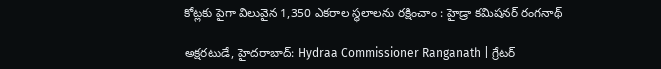కోట్లకు పైగా విలువైన 1,350 ఎకరాల స్థలాలను రక్షించాం : హైడ్రా కమిషనర్ రంగనాథ్

అక్షరటుడే, హైదరాబాద్: Hydraa Commissioner Ranganath | గ్రేటర్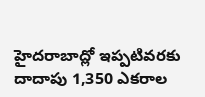హైదరాబాద్లో ఇప్పటివరకు దాదాపు 1,350 ఎకరాల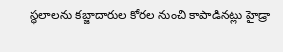స్థలాలను కబ్జాదారుల కోరల నుంచి కాపాడినట్లు హైడ్రా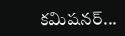కమిషనర్...